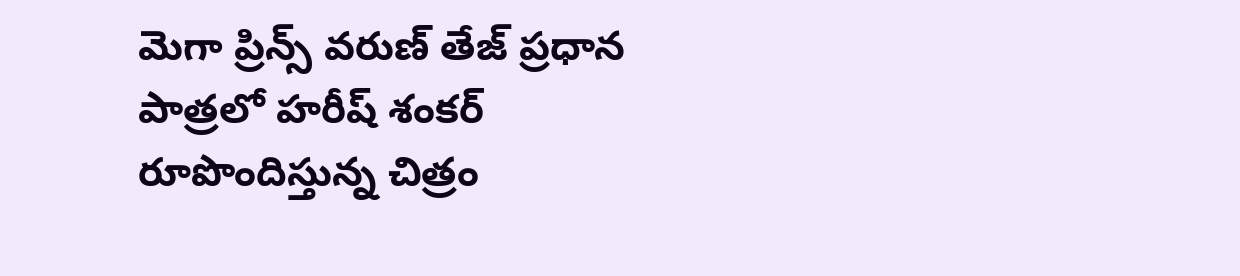మెగా ప్రిన్స్ వరుణ్ తేజ్ ప్రధాన పాత్రలో హరీష్ శంకర్ రూపొందిస్తున్న చిత్రం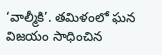‘వాల్మీకి’. తమిళంలో ఘన విజయం సాధించిన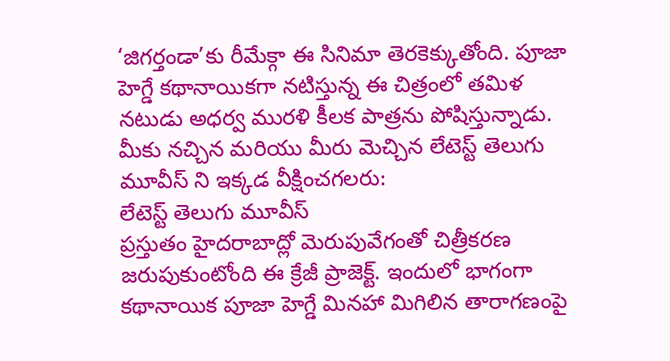‘జిగర్తండా’కు రీమేక్గా ఈ సినిమా తెరకెక్కుతోంది. పూజా హెగ్డే కథానాయికగా నటిస్తున్న ఈ చిత్రంలో తమిళ నటుడు అధర్వ మురళి కీలక పాత్రను పోషిస్తున్నాడు.
మీకు నచ్చిన మరియు మీరు మెచ్చిన లేటెస్ట్ తెలుగు మూవీస్ ని ఇక్కడ వీక్షించగలరు:
లేటెస్ట్ తెలుగు మూవీస్
ప్రస్తుతం హైదరాబాద్లో మెరుపువేగంతో చిత్రీకరణ జరుపుకుంటోంది ఈ క్రేజీ ప్రాజెక్ట్. ఇందులో భాగంగా కథానాయిక పూజా హెగ్డే మినహా మిగిలిన తారాగణంపై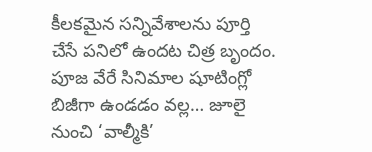కీలకమైన సన్నివేశాలను పూర్తి చేసే పనిలో ఉందట చిత్ర బృందం. పూజ వేరే సినిమాల షూటింగ్లో బిజీగా ఉండడం వల్ల… జూలై నుంచి ‘వాల్మీకి’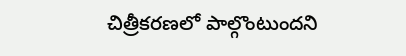చిత్రీకరణలో పాల్గొంటుందని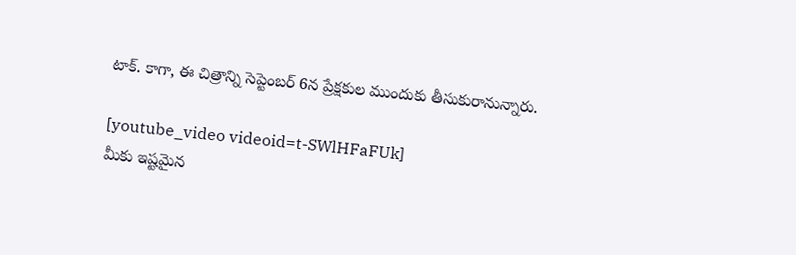టాక్. కాగా, ఈ చిత్రాన్ని సెప్టెంబర్ 6న ప్రేక్షకుల ముందుకు తీసుకురానున్నారు.

[youtube_video videoid=t-SWlHFaFUk]
మీకు ఇష్టమైన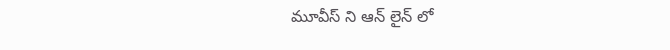మూవీస్ ని ఆన్ లైన్ లో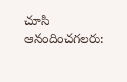చూసి ఆనందించగలరు: